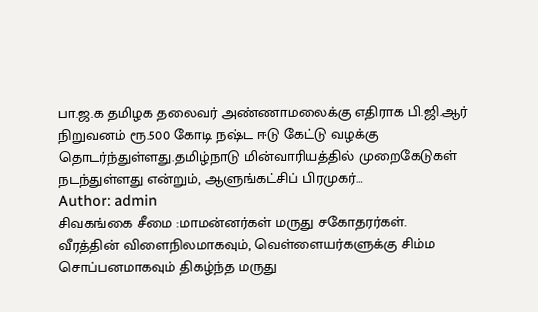பா.ஜ.க தமிழக தலைவர் அண்ணாமலைக்கு எதிராக பி.ஜி.ஆர் நிறுவனம் ரூ.500 கோடி நஷ்ட ஈடு கேட்டு வழக்கு தொடர்ந்துள்ளது.தமிழ்நாடு மின்வாரியத்தில் முறைகேடுகள் நடந்துள்ளது என்றும், ஆளுங்கட்சிப் பிரமுகர்…
Author: admin
சிவகங்கை சீமை :மாமன்னர்கள் மருது சகோதரர்கள்.
வீரத்தின் விளைநிலமாகவும், வெள்ளையர்களுக்கு சிம்ம சொப்பனமாகவும் திகழ்ந்த மருது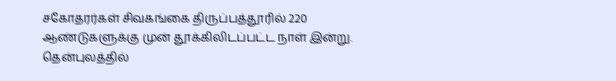சகோதரர்கள் சிவகங்கை திருப்பத்தூரில் 220 ஆண்டுகளுக்கு முன் தூக்கிலிடப்பட்ட நாள் இன்று. தென்புலத்தில்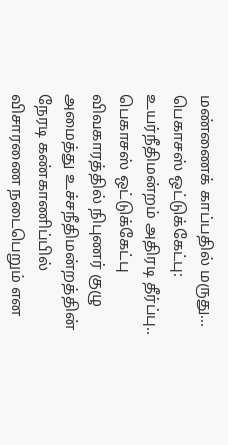மண்ணைக் காப்பதில் மருது…
பெகாசஸ் ஒட்டுக்கேட்பு: உயர்நீதிமன்றம் அதிரடி தீர்ப்பு..
பெகாசஸ் ஒட்டுக்கேட்பு விவகாரத்தில் நிபுணர் குழு அமைத்து உச்சநீதிமன்றத்தின் நேரடி கண்காணிப்பில் விசாரணை நடைபெறும் என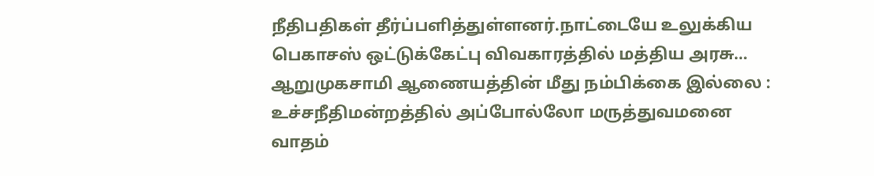நீதிபதிகள் தீர்ப்பளித்துள்ளனர்.நாட்டையே உலுக்கிய பெகாசஸ் ஒட்டுக்கேட்பு விவகாரத்தில் மத்திய அரசு…
ஆறுமுகசாமி ஆணையத்தின் மீது நம்பிக்கை இல்லை : உச்சநீதிமன்றத்தில் அப்போல்லோ மருத்துவமனை வாதம்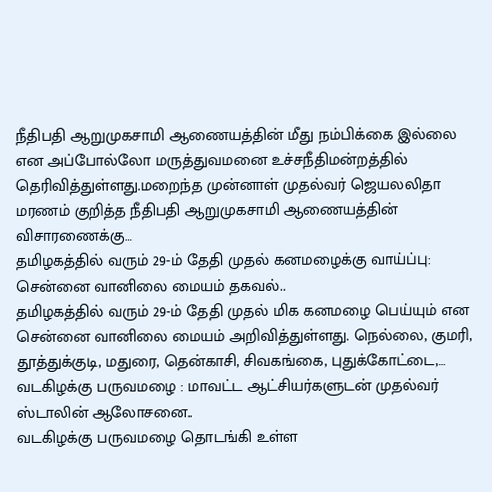நீதிபதி ஆறுமுகசாமி ஆணையத்தின் மீது நம்பிக்கை இல்லை என அப்போல்லோ மருத்துவமனை உச்சநீதிமன்றத்தில் தெரிவித்துள்ளது.மறைந்த முன்னாள் முதல்வர் ஜெயலலிதா மரணம் குறித்த நீதிபதி ஆறுமுகசாமி ஆணையத்தின் விசாரணைக்கு…
தமிழகத்தில் வரும் 29-ம் தேதி முதல் கனமழைக்கு வாய்ப்பு: சென்னை வானிலை மையம் தகவல்..
தமிழகத்தில் வரும் 29-ம் தேதி முதல் மிக கனமழை பெய்யும் என சென்னை வானிலை மையம் அறிவித்துள்ளது. நெல்லை, குமரி, தூத்துக்குடி, மதுரை, தென்காசி, சிவகங்கை, புதுக்கோட்டை,…
வடகிழக்கு பருவமழை : மாவட்ட ஆட்சியர்களுடன் முதல்வர் ஸ்டாலின் ஆலோசனை..
வடகிழக்கு பருவமழை தொடங்கி உள்ள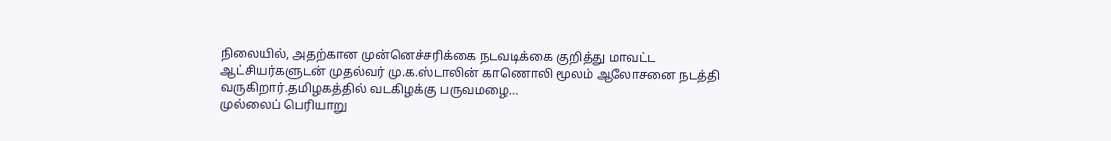நிலையில், அதற்கான முன்னெச்சரிக்கை நடவடிக்கை குறித்து மாவட்ட ஆட்சியர்களுடன் முதல்வர் மு.க.ஸ்டாலின் காணொலி மூலம் ஆலோசனை நடத்தி வருகிறார்.தமிழகத்தில் வடகிழக்கு பருவமழை…
முல்லைப் பெரியாறு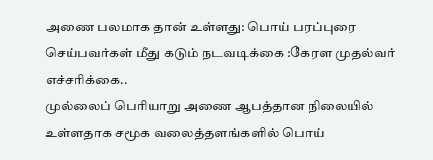அணை பலமாக தான் உள்ளது: பொய் பரப்புரை செய்பவர்கள் மீது கடும் நடவடிக்கை :கேரள முதல்வர் எச்சரிக்கை..
முல்லைப் பெரியாறு அணை ஆபத்தான நிலையில் உள்ளதாக சமூக வலைத்தளங்களில் பொய்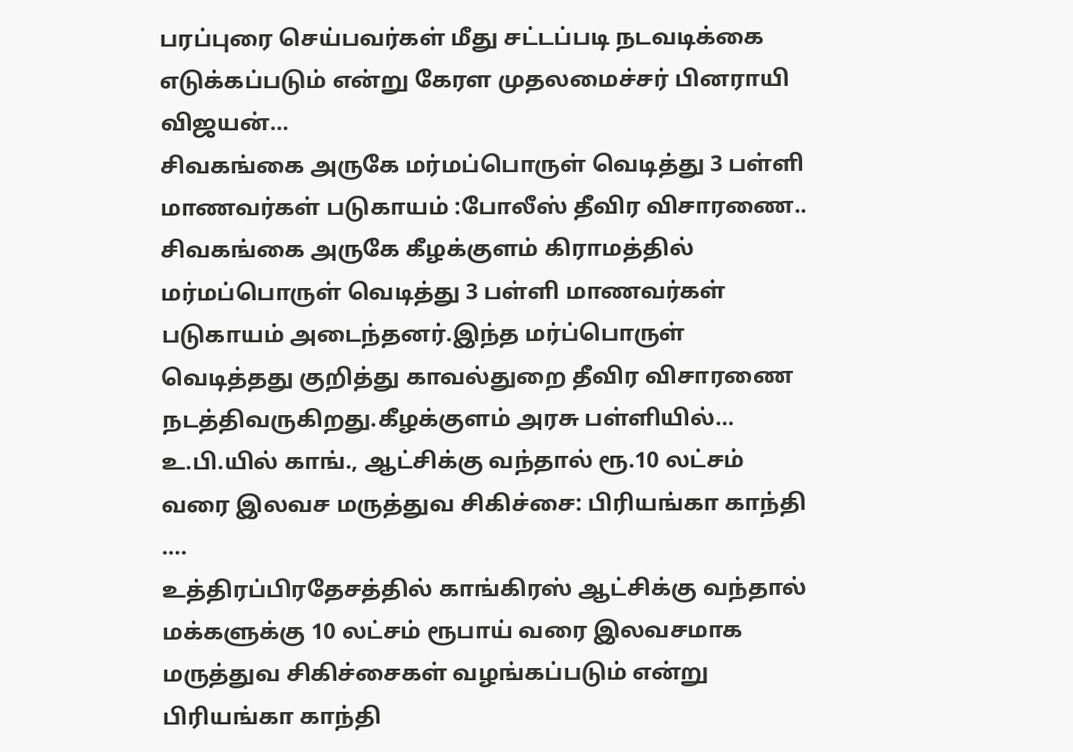பரப்புரை செய்பவர்கள் மீது சட்டப்படி நடவடிக்கை எடுக்கப்படும் என்று கேரள முதலமைச்சர் பினராயி விஜயன்…
சிவகங்கை அருகே மர்மப்பொருள் வெடித்து 3 பள்ளி மாணவர்கள் படுகாயம் :போலீஸ் தீவிர விசாரணை..
சிவகங்கை அருகே கீழக்குளம் கிராமத்தில் மர்மப்பொருள் வெடித்து 3 பள்ளி மாணவர்கள் படுகாயம் அடைந்தனர்.இந்த மர்ப்பொருள் வெடித்தது குறித்து காவல்துறை தீவிர விசாரணை நடத்திவருகிறது.கீழக்குளம் அரசு பள்ளியில்…
உ.பி.யில் காங்., ஆட்சிக்கு வந்தால் ரூ.10 லட்சம் வரை இலவச மருத்துவ சிகிச்சை: பிரியங்கா காந்தி ….
உத்திரப்பிரதேசத்தில் காங்கிரஸ் ஆட்சிக்கு வந்தால் மக்களுக்கு 10 லட்சம் ரூபாய் வரை இலவசமாக மருத்துவ சிகிச்சைகள் வழங்கப்படும் என்று பிரியங்கா காந்தி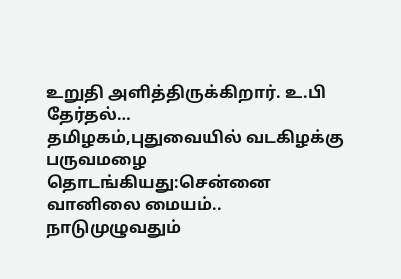உறுதி அளித்திருக்கிறார். உ.பி தேர்தல்…
தமிழகம்,புதுவையில் வடகிழக்கு பருவமழை தொடங்கியது:சென்னை வானிலை மையம்..
நாடுமுழுவதும்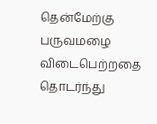தென்மேற்கு பருவமழை விடைபெற்றதை தொடர்ந்து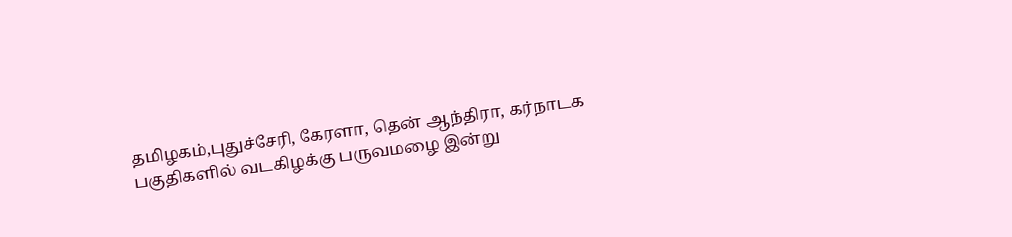தமிழகம்,புதுச்சேரி, கேரளா, தென் ஆந்திரா, கர்நாடக பகுதிகளில் வடகிழக்கு பருவமழை இன்று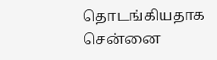தொடங்கியதாக சென்னை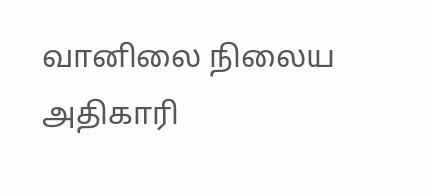வானிலை நிலைய அதிகாரி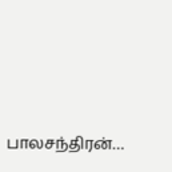பாலசந்திரன்…